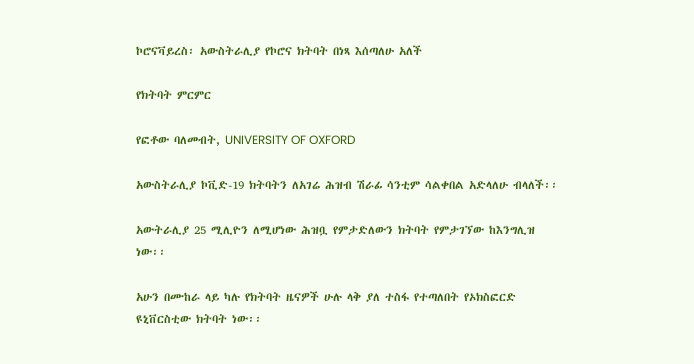ኮሮናቫይረስ፡ አውስትራሊያ የኮሮና ክትባት በነጻ እሰጣለሁ አለች

የክትባት ምርምር

የፎቶው ባለመብት, UNIVERSITY OF OXFORD

አውስትራሊያ ኮቪድ-19 ክትባትን ለአገሬ ሕዝብ ሽራፊ ሳንቲም ሳልቀበል አድላለሁ ብላለች፡፡

አውትራሊያ 25 ሚሊዮን ለሚሆነው ሕዝቧ የምታድለውን ክትባት የምታገኘው ከእንግሊዝ ነው፡፡

አሁን በሙከራ ላይ ካሉ የክትባት ዜናዎች ሁሉ ላቅ ያለ ተስፋ የተጣለበት የኦክስፎርድ ዩኒቨርስቲው ክትባት ነው፡፡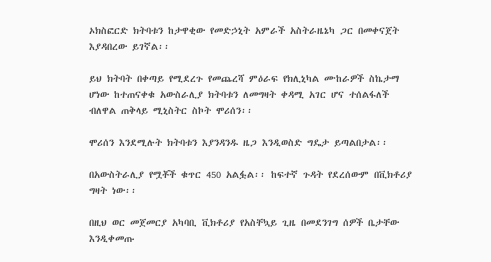ኦክስፎርድ ክትባቱን ከታዋቂው የመድኃኒት አምራች አስትራዜኔካ ጋር በመቀናጀት እያዳበረው ይገኛል፡፡

ይህ ክትባት በቀጣይ የሚደረጉ የመጨረሻ ምዕራፍ የክሊኒካል ሙከራዎች ስኬታማ ሆነው ከተጠናቀቁ አውስራሊያ ክትባቱን ለመግዛት ቀዳሚ አገር ሆና ተሰልፋለች ብለዋል ጠቅላይ ሚኒስትር ስኮት ሞሪሰን፡፡

ሞሪሰን እንደሚሉት ክትባቱን እያንዳንዱ ዜጋ እንዲወስድ ግዴታ ይጣልበታል፡፡

በአውስትራሊያ የሟቾች ቁጥር 450 አልፏል፡፡ ከፍተኛ ጉዳት የደረሰውም በቪክቶሪያ ግዛት ነው፡፡

በዚህ ወር መጀመርያ አካባቢ ቪክቶሪያ የአስቸኳይ ጊዜ በመደንገግ ሰዎች ቤታቸው እንዲቀመጡ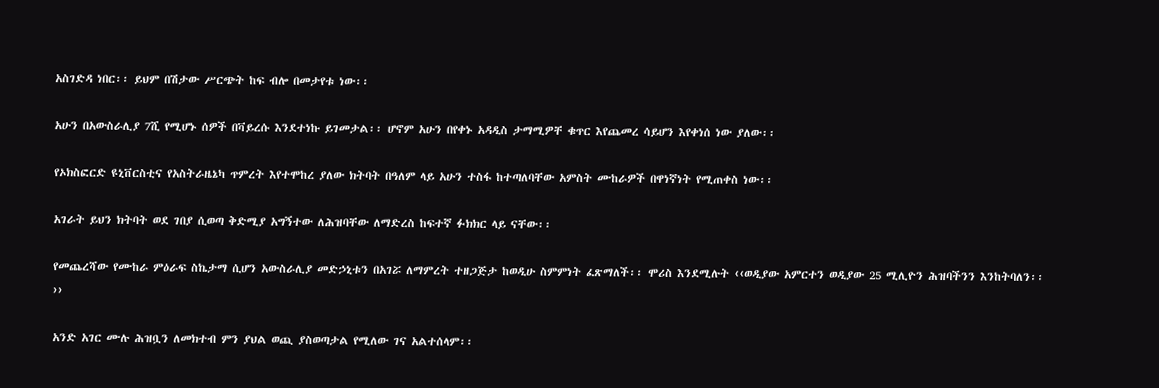አስገድዳ ነበር፡፡ ይህም በሽታው ሥርጭት ከፍ ብሎ በመታየቱ ነው፡፡

አሁን በአውስራሊያ 7ሺ የሚሆኑ ሰዎች በቫይረሱ እንደተነኩ ይገመታል፡፡ ሆኖም አሁን በየቀኑ አዳዲስ ታማሚዎቸ ቁጥር እየጨመረ ሳይሆን እየቀነሰ ነው ያለው፡፡

የኦክስፎርድ ዩኒቨርስቲና የአስትራዜኔካ ጥምረት እየተሞከረ ያለው ክትባት በዓለም ላይ አሁን ተስፋ ከተጣለባቸው አምስት ሙከራዎች በዋነኛነት የሚጠቀስ ነው፡፡

አገራት ይህን ክትባት ወደ ገበያ ሲወጣ ቅድሚያ አግኝተው ለሕዝባቸው ለማድረስ ከፍተኛ ፉክክር ላይ ናቸው፡፡

የመጨረሻው የሙከራ ምዕራፍ ስኬታማ ሲሆን አውስራሊያ መድኃኒቱን በአገሯ ለማምረት ተዘጋጅታ ከወዲሁ ስምምነት ፈጽማለች፡፡ ሞሪስ እንደሚሉት ‹‹ወዲያው አምርተን ወዲያው 25 ሚሊዮን ሕዝባችንን እንከትባለን፡፡››

አንድ አገር ሙሉ ሕዝቧን ለመክተብ ምን ያህል ወጪ ያስወጣታል የሚለው ገና አልተሰላም፡፡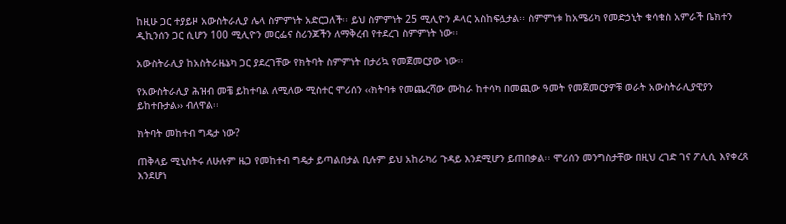ከዚሁ ጋር ተያይዞ አውስትራሊያ ሌላ ስምምነት አድርጋለች፡፡ ይህ ስምምነት 25 ሚሊዮን ዶላር አስከፍሏታል፡፡ ስምምነቱ ከአሜሪካ የመድኃኒት ቁሳቁስ አምራች ቤክተን ዲኪንሰን ጋር ሲሆን 100 ሚሊዮን መርፌና ስሪንጆችን ለማቅረብ የተደረገ ስምምነት ነው፡፡

አውስትራሊያ ከአስትራዜኔካ ጋር ያደረገቸው የክትባት ስምምነት በታሪኳ የመጀመርያው ነው፡፡

የአውስትራሊያ ሕዝብ መቼ ይከተባል ለሚለው ሚስተር ሞሪሰን ‹‹ክትባቱ የመጨረሻው ሙከራ ከተሳካ በመጪው ዓመት የመጀመርያዎቹ ወራት አውስትራሊያዊያን ይከተቡታል›› ብለዋል፡፡

ክትባት መከተብ ግዴታ ነው?

ጠቅላይ ሚኒስትሩ ለሁሉም ዜጋ የመከተብ ግዴታ ይጣልበታል ቢሉም ይህ አከራካሪ ጉዳይ እንደሚሆን ይጠበቃል፡፡ ሞሪሰን መንግስታቸው በዚህ ረገድ ገና ፖሊሲ እየቀረጸ እንደሆነ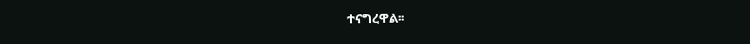ተናግረዋል፡፡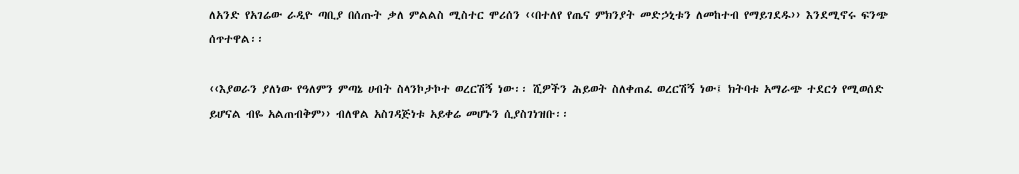ለአንድ የአገሬው ራዲዮ ጣቢያ በሰጡት ቃለ ምልልስ ሚስተር ሞሪሰን ‹‹በተለየ የጤና ምክንያት መድኃኒቱን ለመከተብ የማይገደዱ›› እንደሚኖሩ ፍንጭ ሰጥተዋል፡፡

‹‹እያወራን ያለነው የዓለምን ምጣኔ ሀብት ስላንኮታኮተ ወረርሽኝ ነው፡፡ ሺዎችን ሕይወት ስለቀጠፈ ወረርሽኝ ነው፤ ክትባቱ አማራጭ ተደርጎ የሚወሰድ ይሆናል ብዬ አልጠብቅም›› ብለዋል አስገዳጅነቱ አይቀሬ መሆኑን ሲያስገነዝቡ፡፡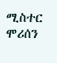ሚስተር ሞሪሰን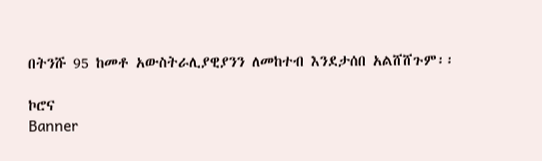በትንሹ 95 ከመቶ አውስትራሊያዊያንን ለመከተብ እንደታሰበ አልሸሸጉም፡፡

ኮሮና
Banner